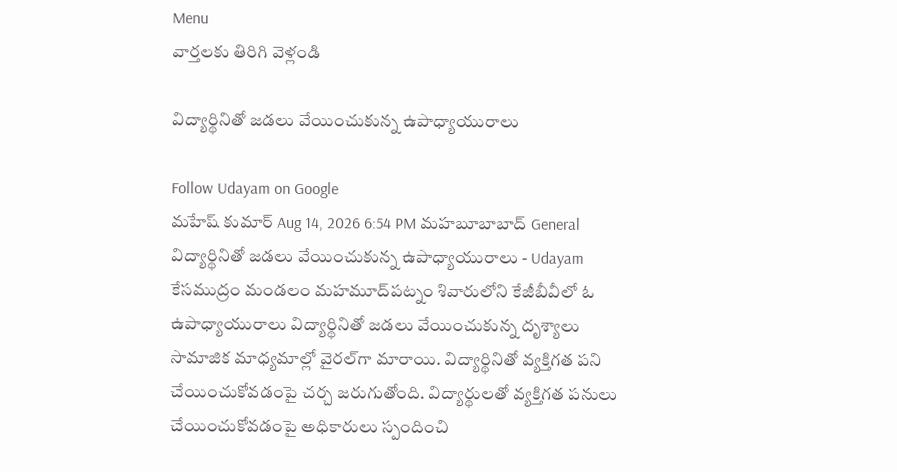Menu
వార్తలకు తిరిగి వెళ్లండి

విద్యార్థినితో జడలు వేయించుకున్న ఉపాధ్యాయురాలు

Follow Udayam on Google
మహేష్ కుమార్ Aug 14, 2026 6:54 PM మహబూబాబాద్ General
విద్యార్థినితో జడలు వేయించుకున్న ఉపాధ్యాయురాలు - Udayam
కేసముద్రం మండలం మహమూద్‌పట్నం శివారులోని కేజీబీవీలో ఓ ఉపాధ్యాయురాలు విద్యార్థినితో జడలు వేయించుకున్న దృశ్యాలు సామాజిక మాధ్యమాల్లో వైరల్‌గా మారాయి. విద్యార్థినితో వ్యక్తిగత పని చేయించుకోవడంపై చర్చ జరుగుతోంది. విద్యార్థులతో వ్యక్తిగత పనులు చేయించుకోవడంపై అధికారులు స్పందించి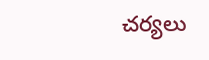చర్యలు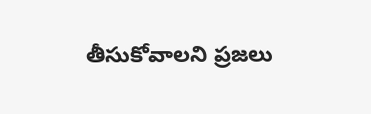తీసుకోవాలని ప్రజలు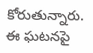కోరుతున్నారు. ఈ ఘటనపై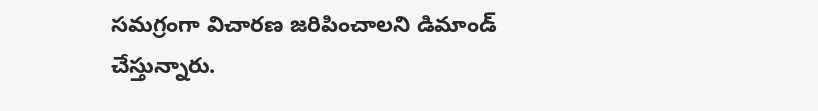సమగ్రంగా విచారణ జరిపించాలని డిమాండ్‌ చేస్తున్నారు.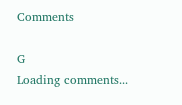Comments

G
Loading comments...